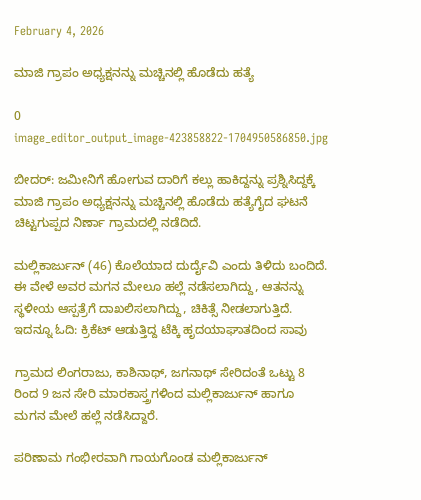February 4, 2026

ಮಾಜಿ ಗ್ರಾಪಂ ಅಧ್ಯಕ್ಷನನ್ನು ಮಚ್ಚಿನಲ್ಲಿ ಹೊಡೆದು ಹತ್ಯೆ

0
image_editor_output_image-423858822-1704950586850.jpg

ಬೀದರ್: ಜಮೀನಿಗೆ ಹೋಗುವ ದಾರಿಗೆ ಕಲ್ಲು ಹಾಕಿದ್ದನ್ನು ಪ್ರಶ್ನಿಸಿದ್ದಕ್ಕೆ ಮಾಜಿ ಗ್ರಾಪಂ ಅಧ್ಯಕ್ಷನನ್ನು ಮಚ್ಚಿನಲ್ಲಿ ಹೊಡೆದು ಹತ್ಯೆಗೈದ ಘಟನೆ ಚಿಟ್ಟಗುಪ್ಪದ ನಿರ್ಣಾ ಗ್ರಾಮದಲ್ಲಿ ನಡೆದಿದೆ.

ಮಲ್ಲಿಕಾರ್ಜುನ್ (46) ಕೊಲೆಯಾದ ದುರ್ದೈವಿ ಎಂದು ತಿಳಿದು ಬಂದಿದೆ. ಈ ವೇಳೆ ಅವರ ಮಗನ ಮೇಲೂ ಹಲ್ಲೆ ನಡೆಸಲಾಗಿದ್ದು, ಆತನನ್ನು ಸ್ಥಳೀಯ ಆಸ್ಪತ್ರೆಗೆ ದಾಖಲಿಸಲಾಗಿದ್ದು, ಚಿಕಿತ್ಸೆ ನೀಡಲಾಗುತ್ತಿದೆ. ಇದನ್ನೂ ಓದಿ: ಕ್ರಿಕೆಟ್ ಆಡುತ್ತಿದ್ದ ಟೆಕ್ಕಿ ಹೃದಯಾಘಾತದಿಂದ ಸಾವು

ಗ್ರಾಮದ ಲಿಂಗರಾಜು, ಕಾಶಿನಾಥ್, ಜಗನಾಥ್ ಸೇರಿದಂತೆ ಒಟ್ಟು 8 ರಿಂದ 9 ಜನ ಸೇರಿ ಮಾರಕಾಸ್ತ್ರಗಳಿಂದ ಮಲ್ಲಿಕಾರ್ಜುನ್ ಹಾಗೂ ಮಗನ ಮೇಲೆ ಹಲ್ಲೆ ನಡೆಸಿದ್ದಾರೆ.

ಪರಿಣಾಮ ಗಂಭೀರವಾಗಿ ಗಾಯಗೊಂಡ ಮಲ್ಲಿಕಾರ್ಜುನ್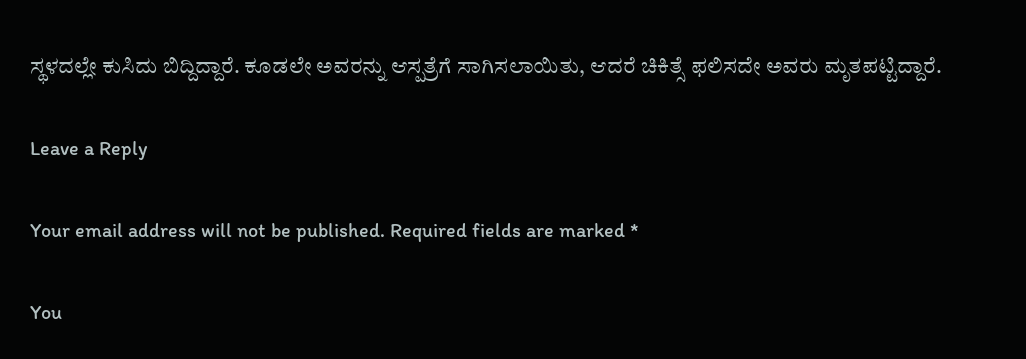ಸ್ಥಳದಲ್ಲೇ ಕುಸಿದು ಬಿದ್ದಿದ್ದಾರೆ. ಕೂಡಲೇ ಅವರನ್ನು ಆಸ್ಪತ್ರೆಗೆ ಸಾಗಿಸಲಾಯಿತು, ಆದರೆ ಚಿಕಿತ್ಸೆ ಫಲಿಸದೇ ಅವರು ಮೃತಪಟ್ಟಿದ್ದಾರೆ.

Leave a Reply

Your email address will not be published. Required fields are marked *

You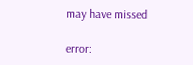may have missed

error: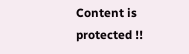Content is protected !!